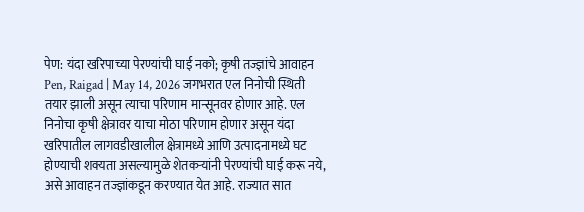पेण: यंदा खरिपाच्या पेरण्यांची घाई नको; कृषी तज्ज्ञांचे आवाहन
Pen, Raigad | May 14, 2026 जगभरात एल निनोची स्थिती तयार झाली असून त्याचा परिणाम मान्सूनवर होणार आहे. एल निनोचा कृषी क्षेत्रावर याचा मोठा परिणाम होणार असून यंदा खरिपातील लागवडीखालील क्षेत्रामध्ये आणि उत्पादनामध्ये घट होण्याची शक्यता असल्यामुळे शेतकऱ्यांनी पेरण्यांची घाई करू नये, असे आवाहन तज्ज्ञांकडून करण्यात येत आहे. राज्यात सात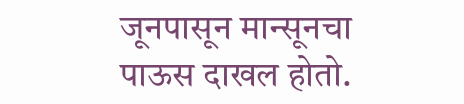जूनपासून मान्सूनचा पाऊस दाखल होतो.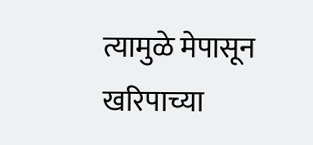त्यामुळे मेपासून खरिपाच्या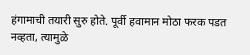हंगामाची तयारी सुरु होते. पूर्वी हवामान मोठा फरक पडत नव्हता, त्यामुळे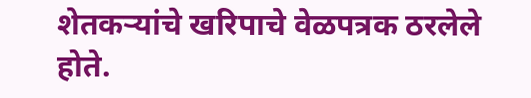शेतकऱ्यांचे खरिपाचे वेळपत्रक ठरलेले होते.